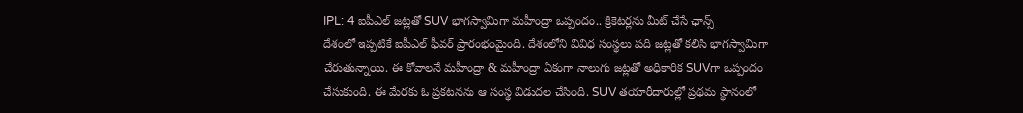IPL: 4 ఐపీఎల్ జట్లతో SUV భాగస్వామిగా మహీంద్రా ఒప్పందం.. క్రికెటర్లను మీట్ చేసే ఛాన్స్
దేశంలో ఇప్పటికే ఐపీఎల్ ఫీవర్ ప్రారంభంమైంది. దేశంలోని వివిధ సంస్థలు పది జట్లతో కలిసి భాగస్వామిగా చేరుతున్నాయి. ఈ కోవాలనే మహీంద్రా & మహీంద్రా ఏకంగా నాలుగు జట్లతో అధికారిక SUVగా ఒప్పందం చేసుకుంది. ఈ మేరకు ఓ ప్రకటనను ఆ సంస్థ విడుదల చేసింది. SUV తయారీదారుల్లో ప్రథమ స్థానంలో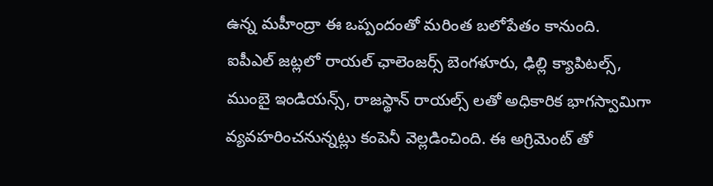ఉన్న మహీంద్రా ఈ ఒప్పందంతో మరింత బలోపేతం కానుంది.
ఐపీఎల్ జట్లలో రాయల్ ఛాలెంజర్స్ బెంగళూరు, ఢిల్లి క్యాపిటల్స్, ముంబై ఇండియన్స్, రాజస్థాన్ రాయల్స్ లతో అధికారిక భాగస్వామిగా వ్యవహరించనున్నట్లు కంపెనీ వెల్లడించింది. ఈ అగ్రిమెంట్ తో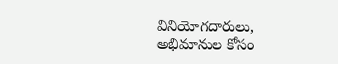వినియోగదారులు, అభిమానుల కోసం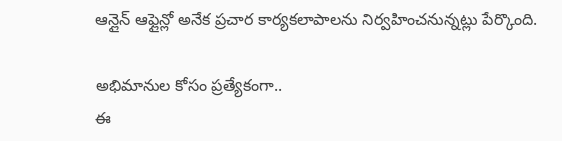ఆన్లైన్ ఆఫ్లైన్లో అనేక ప్రచార కార్యకలాపాలను నిర్వహించనున్నట్లు పేర్కొంది.

అభిమానుల కోసం ప్రత్యేకంగా..
ఈ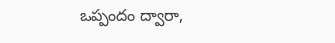ఒప్పందం ద్వారా,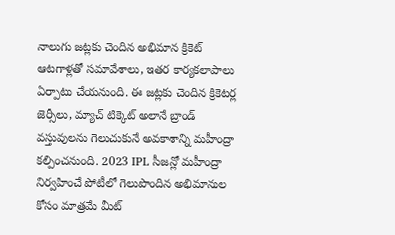నాలుగు జట్లకు చెందిన అభిమాన క్రికెట్ ఆటగాళ్లతో సమావేశాలు, ఇతర కార్యకలాపాలు ఏర్పాటు చేయనుంది. ఈ జట్లకు చెందిన క్రికెటర్ల జెర్సీలు, మ్యాచ్ టిక్కెట్ అలానే బ్రాండ్ వస్తువులను గెలుచుకునే అవకాశాన్ని మహీంద్రా కల్పించనుంది. 2023 IPL సీజన్లో మహీంద్రా నిర్వహించే పోటీలో గెలుపొందిన అభిమానుల కోసం మాత్రమే మీట్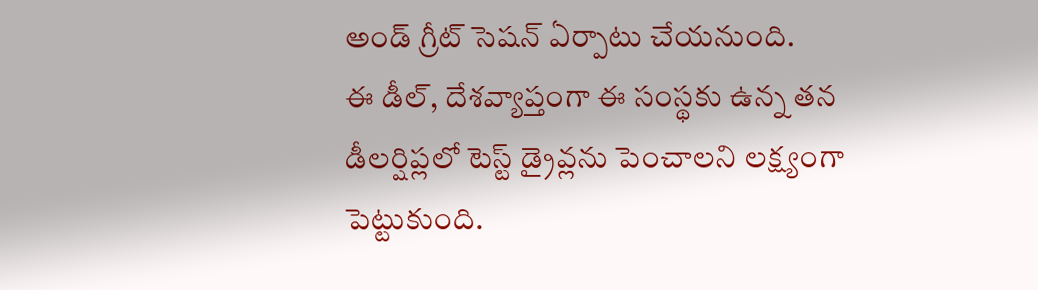అండ్ గ్రీట్ సెషన్ ఏర్పాటు చేయనుంది.
ఈ డీల్, దేశవ్యాప్తంగా ఈ సంస్థకు ఉన్న తన డీలర్షిప్లలో టెస్ట్ డ్రైవ్లను పెంచాలని లక్ష్యంగా పెట్టుకుంది.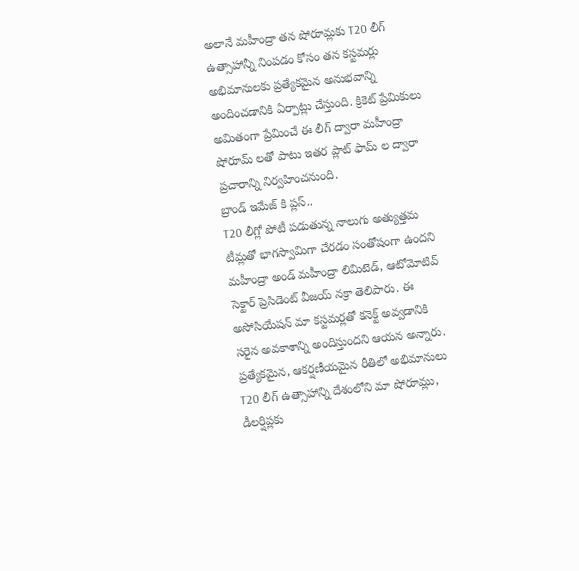అలానే మహీంద్రా తన షోరూమ్లకు T20 లీగ్ ఉత్సాహాన్నీ నింపడం కోసం తన కస్టమర్లు అభిమానులకు ప్రత్యేకమైన అనుభవాన్ని అందించడానికి ఏర్పాట్లు చేస్తుంది. క్రికెట్ ప్రేమికులు అమితంగా ప్రేమించే ఈ లీగ్ ద్వారా మహీంద్రా షోరూమ్ లతో పాటు ఇతర ప్లాట్ ఫామ్ ల ద్వారా ప్రచారాన్ని నిర్వహించనుంది.
బ్రాండ్ ఇమేజ్ కి ప్లస్..
T20 లీగ్లో పోటీ పడుతున్న నాలుగు అత్యుత్తమ టీమ్లతో భాగస్వామిగా చేరడం సంతోషంగా ఉందని మహీంద్రా అండ్ మహీంద్రా లిమిటెడ్, ఆటోమోటివ్ సెక్టార్ ప్రెసిడెంట్ వీజయ్ నక్రా తెలిపారు. ఈ అసోసియేషన్ మా కస్టమర్లతో కనెక్ట్ అవ్వడానికి సరైన అవకాశాన్ని అందిస్తుందని ఆయన అన్నారు. ప్రత్యేకమైన, ఆకర్షణీయమైన రీతిలో అభిమానులు T20 లీగ్ ఉత్సాహాన్ని దేశంలోని మా షోరూమ్లు, డీలర్షిప్లకు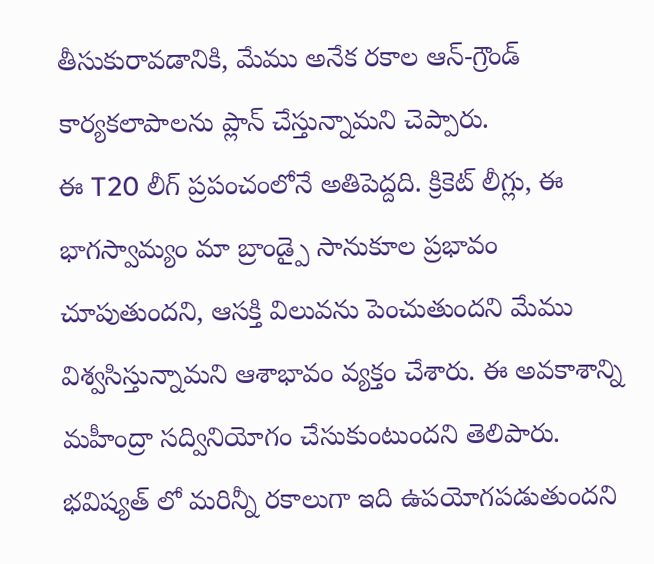తీసుకురావడానికి, మేము అనేక రకాల ఆన్-గ్రౌండ్ కార్యకలాపాలను ప్లాన్ చేస్తున్నామని చెప్పారు.
ఈ T20 లీగ్ ప్రపంచంలోనే అతిపెద్దది. క్రికెట్ లీగ్లు, ఈ భాగస్వామ్యం మా బ్రాండ్పై సానుకూల ప్రభావం చూపుతుందని, ఆసక్తి విలువను పెంచుతుందని మేము విశ్వసిస్తున్నామని ఆశాభావం వ్యక్తం చేశారు. ఈ అవకాశాన్ని మహీంద్రా సద్వినియోగం చేసుకుంటుందని తెలిపారు. భవిష్యత్ లో మరిన్నీ రకాలుగా ఇది ఉపయోగపడుతుందని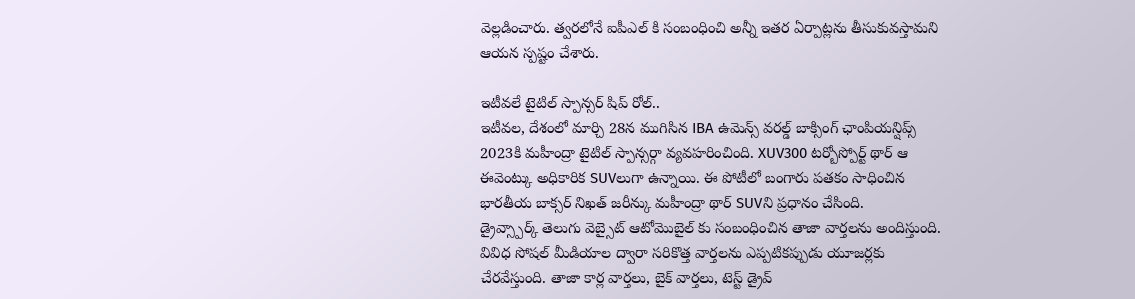వెల్లడించారు. త్వరలోనే ఐపీఎల్ కి సంబంధించి అన్నీ ఇతర ఏర్పాట్లను తీసుకువస్తామని ఆయన స్పష్టం చేశారు.

ఇటీవలే టైటిల్ స్పాన్సర్ షిప్ రోల్..
ఇటీవల, దేశంలో మార్చి 28న ముగిసిన IBA ఉమెన్స్ వరల్డ్ బాక్సింగ్ ఛాంపియన్షిప్స్ 2023కి మహీంద్రా టైటిల్ స్పాన్సర్గా వ్యవహరించింది. XUV300 టర్బోస్పోర్ట్ థార్ ఆ ఈవెంట్కు అధికారిక SUVలుగా ఉన్నాయి. ఈ పోటీలో బంగారు పతకం సాధించిన భారతీయ బాక్సర్ నిఖత్ జరీన్కు మహీంద్రా థార్ SUVని ప్రధానం చేసింది.
డ్రైవ్స్పార్క్ తెలుగు వెబ్సైట్ ఆటోమొబైల్ కు సంబంధించిన తాజా వార్తలను అందిస్తుంది. వివిధ సోషల్ మీడియాల ద్వారా సరికొత్త వార్తలను ఎప్పటికప్పుడు యూజర్లకు చేరవేస్తుంది. తాజా కార్ల వార్తలు, బైక్ వార్తలు, టెస్ట్ డ్రైవ్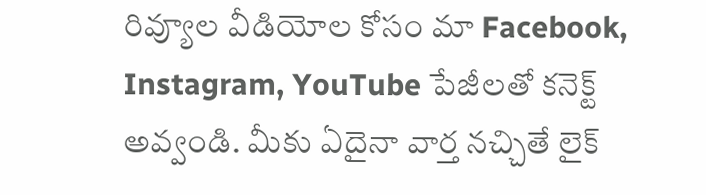రివ్యూల వీడియోల కోసం మా Facebook, Instagram, YouTube పేజీలతో కనెక్ట్ అవ్వండి. మీకు ఏదైనా వార్త నచ్చితే లైక్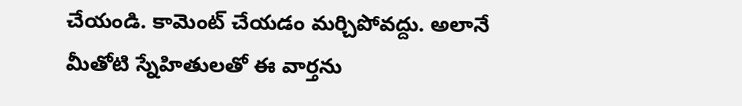చేయండి. కామెంట్ చేయడం మర్చిపోవద్దు. అలానే మీతోటి స్నేహితులతో ఈ వార్తను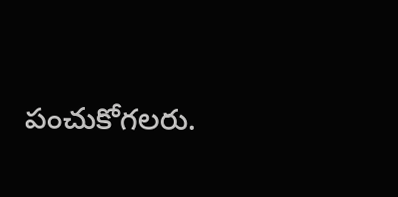పంచుకోగలరు.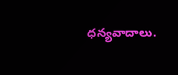ధన్యవాదాలు.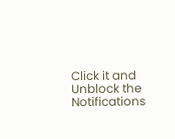Click it and Unblock the Notifications